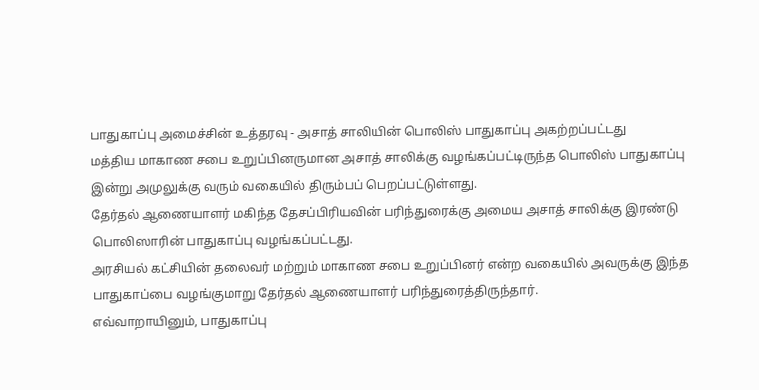பாதுகாப்பு அமைச்சின் உத்தரவு - அசாத் சாலியின் பொலிஸ் பாதுகாப்பு அகற்றப்பட்டது
மத்திய மாகாண சபை உறுப்பினருமான அசாத் சாலிக்கு வழங்கப்பட்டிருந்த பொலிஸ் பாதுகாப்பு இன்று அமுலுக்கு வரும் வகையில் திரும்பப் பெறப்பட்டுள்ளது.
தேர்தல் ஆணையாளர் மகிந்த தேசப்பிரியவின் பரிந்துரைக்கு அமைய அசாத் சாலிக்கு இரண்டு பொலிஸாரின் பாதுகாப்பு வழங்கப்பட்டது.
அரசியல் கட்சியின் தலைவர் மற்றும் மாகாண சபை உறுப்பினர் என்ற வகையில் அவருக்கு இந்த பாதுகாப்பை வழங்குமாறு தேர்தல் ஆணையாளர் பரிந்துரைத்திருந்தார்.
எவ்வாறாயினும், பாதுகாப்பு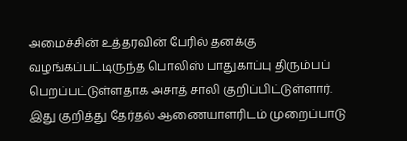அமைச்சின் உத்தரவின் பேரில் தனக்கு வழங்கப்பட்டிருந்த பொலிஸ் பாதுகாப்பு திரும்பப் பெறப்பட்டுள்ளதாக அசாத் சாலி குறிப்பிட்டுள்ளார்.
இது குறித்து தேர்தல் ஆணையாளரிடம் முறைப்பாடு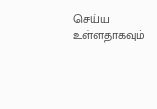செய்ய உள்ளதாகவும்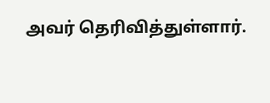அவர் தெரிவித்துள்ளார்.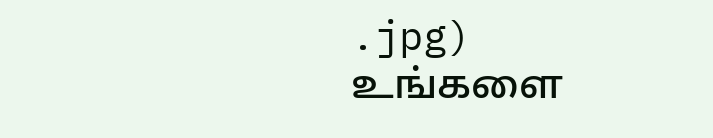.jpg)
உங்களை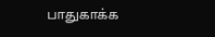பாதுகாக்க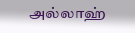அல்லாஹ்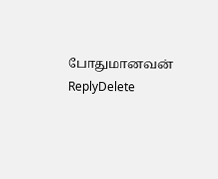போதுமானவன்
ReplyDelete